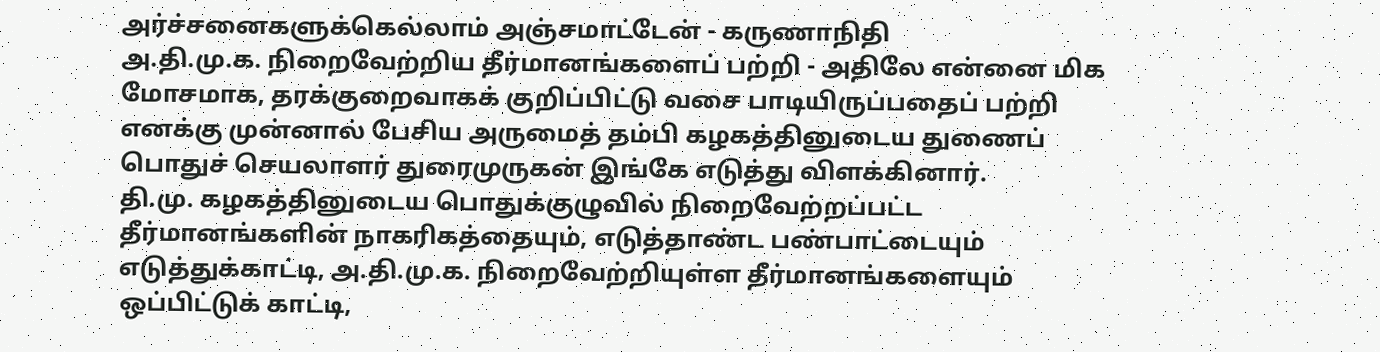அர்ச்சனைகளுக்கெல்லாம் அஞ்சமாட்டேன் - கருணாநிதி
அ.தி.மு.க. நிறைவேற்றிய தீர்மானங்களைப் பற்றி - அதிலே என்னை மிக மோசமாக, தரக்குறைவாகக் குறிப்பிட்டு வசை பாடியிருப்பதைப் பற்றி எனக்கு முன்னால் பேசிய அருமைத் தம்பி கழகத்தினுடைய துணைப் பொதுச் செயலாளர் துரைமுருகன் இங்கே எடுத்து விளக்கினார்.
தி.மு. கழகத்தினுடைய பொதுக்குழுவில் நிறைவேற்றப்பட்ட தீர்மானங்களின் நாகரிகத்தையும், எடுத்தாண்ட பண்பாட்டையும் எடுத்துக்காட்டி, அ.தி.மு.க. நிறைவேற்றியுள்ள தீர்மானங்களையும் ஒப்பிட்டுக் காட்டி,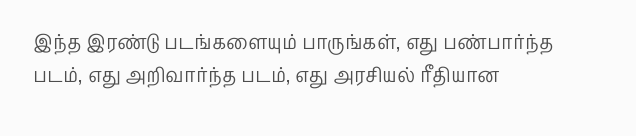இந்த இரண்டு படங்களையும் பாருங்கள், எது பண்பார்ந்த படம், எது அறிவார்ந்த படம், எது அரசியல் ரீதியான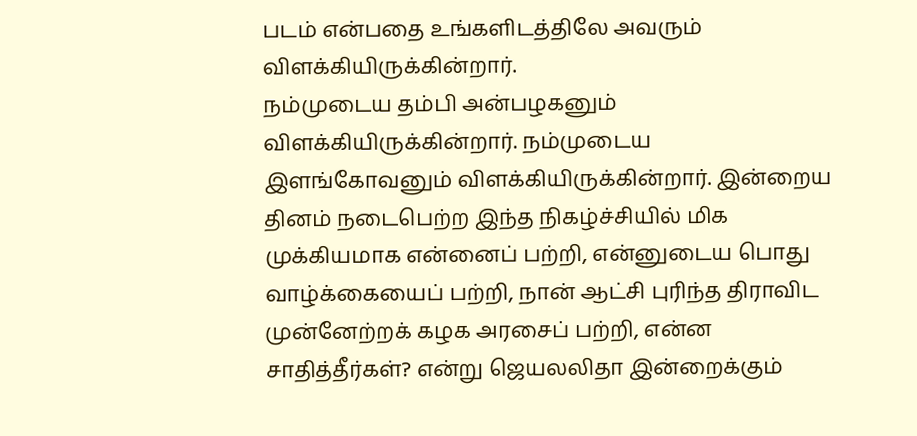படம் என்பதை உங்களிடத்திலே அவரும் விளக்கியிருக்கின்றார்.
நம்முடைய தம்பி அன்பழகனும் விளக்கியிருக்கின்றார். நம்முடைய இளங்கோவனும் விளக்கியிருக்கின்றார். இன்றைய தினம் நடைபெற்ற இந்த நிகழ்ச்சியில் மிக முக்கியமாக என்னைப் பற்றி, என்னுடைய பொது வாழ்க்கையைப் பற்றி, நான் ஆட்சி புரிந்த திராவிட முன்னேற்றக் கழக அரசைப் பற்றி, என்ன சாதித்தீர்கள்? என்று ஜெயலலிதா இன்றைக்கும்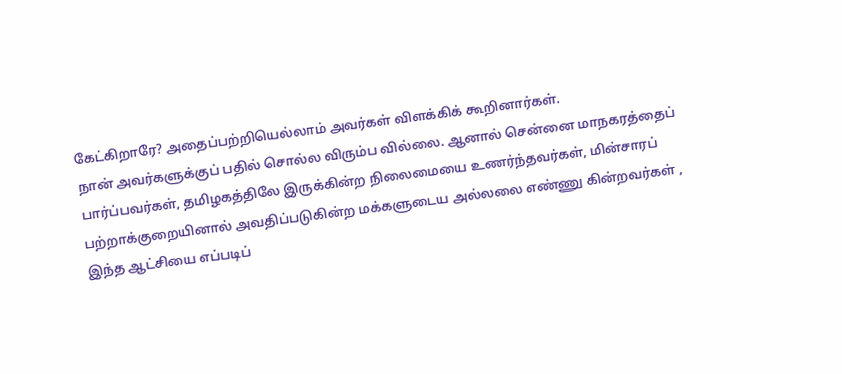கேட்கிறாரே? அதைப்பற்றியெல்லாம் அவர்கள் விளக்கிக் கூறினார்கள்.
நான் அவர்களுக்குப் பதில் சொல்ல விரும்ப வில்லை. ஆனால் சென்னை மாநகரத்தைப் பார்ப்பவர்கள், தமிழகத்திலே இருக்கின்ற நிலைமையை உணர்ந்தவர்கள், மின்சாரப் பற்றாக்குறையினால் அவதிப்படுகின்ற மக்களுடைய அல்லலை எண்ணு கின்றவர்கள் , இந்த ஆட்சியை எப்படிப்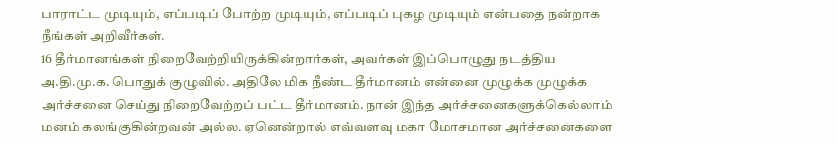பாராட்ட முடியும், எப்படிப் போற்ற முடியும், எப்படிப் புகழ முடியும் என்பதை நன்றாக நீங்கள் அறிவீர்கள்.
16 தீர்மானங்கள் நிறைவேற்றியிருக்கின்றார்கள், அவர்கள் இப்பொழுது நடத்திய அ.தி.மு.க. பொதுக் குழுவில். அதிலே மிக நீண்ட தீர்மானம் என்னை முழுக்க முழுக்க அர்ச்சனை செய்து நிறைவேற்றப் பட்ட தீர்மானம். நான் இந்த அர்ச்சனைகளுக்கெல்லாம் மனம் கலங்குகின்றவன் அல்ல. ஏனென்றால் எவ்வளவு மகா மோசமான அர்ச்சனைகளை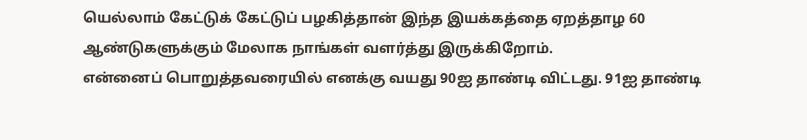யெல்லாம் கேட்டுக் கேட்டுப் பழகித்தான் இந்த இயக்கத்தை ஏறத்தாழ 60 ஆண்டுகளுக்கும் மேலாக நாங்கள் வளர்த்து இருக்கிறோம்.
என்னைப் பொறுத்தவரையில் எனக்கு வயது 90ஐ தாண்டி விட்டது. 91ஐ தாண்டி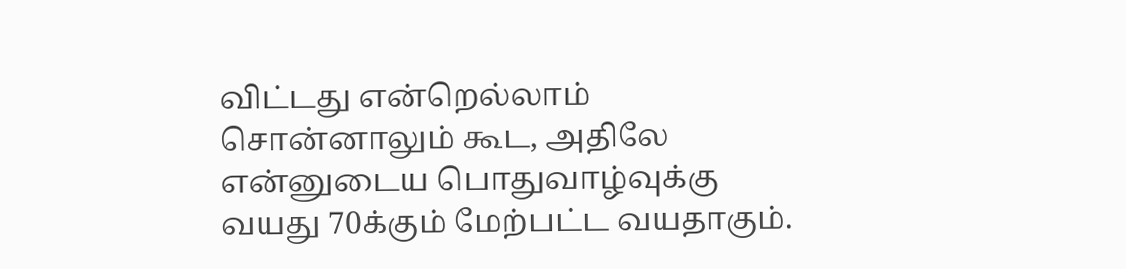விட்டது என்றெல்லாம் சொன்னாலும் கூட, அதிலே என்னுடைய பொதுவாழ்வுக்கு வயது 70க்கும் மேற்பட்ட வயதாகும்.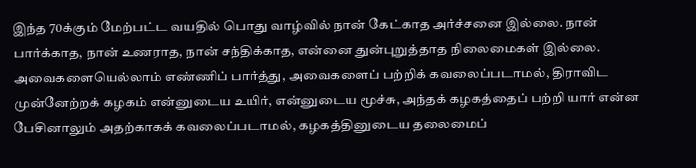இந்த 70க்கும் மேற்பட்ட வயதில் பொது வாழ்வில் நான் கேட்காத அர்ச்சனை இல்லை. நான் பார்க்காத, நான் உணராத, நான் சந்திக்காத, என்னை துன்புறுத்தாத நிலைமைகள் இல்லை. அவைகளையெல்லாம் எண்ணிப் பார்த்து, அவைகளைப் பற்றிக் கவலைப்படாமல், திராவிட முன்னேற்றக் கழகம் என்னுடைய உயிர், என்னுடைய மூச்சு, அந்தக் கழகத்தைப் பற்றி யார் என்ன பேசினாலும் அதற்காகக் கவலைப்படாமல், கழகத்தினுடைய தலைமைப்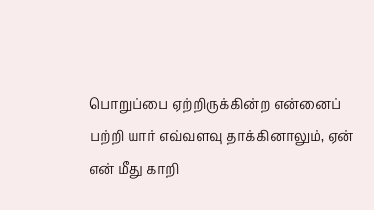பொறுப்பை ஏற்றிருக்கின்ற என்னைப் பற்றி யார் எவ்வளவு தாக்கினாலும், ஏன் என் மீது காறி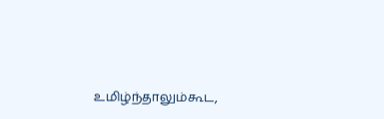உமிழ்ந்தாலும்கூட,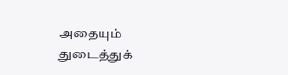அதையும் துடைத்துக்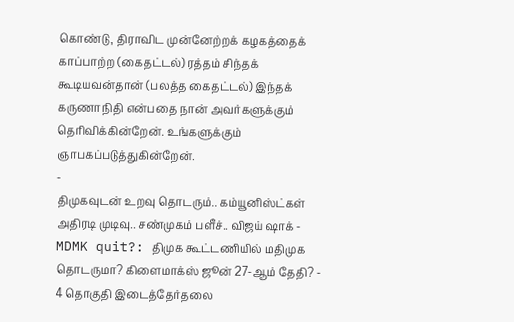கொண்டு, திராவிட முன்னேற்றக் கழகத்தைக் காப்பாற்ற (கைதட்டல்) ரத்தம் சிந்தக் கூடியவன்தான் (பலத்த கைதட்டல்) இந்தக் கருணாநிதி என்பதை நான் அவர்களுக்கும் தெரிவிக்கின்றேன். உங்களுக்கும் ஞாபகப்படுத்துகின்றேன்.
-
திமுகவுடன் உறவு தொடரும்.. கம்யூனிஸ்ட்கள் அதிரடி முடிவு.. சண்முகம் பளீச்.. விஜய் ஷாக் -
MDMK quit?: திமுக கூட்டணியில் மதிமுக தொடருமா? கிளைமாக்ஸ் ஜூன் 27-ஆம் தேதி? -
4 தொகுதி இடைத்தேர்தலை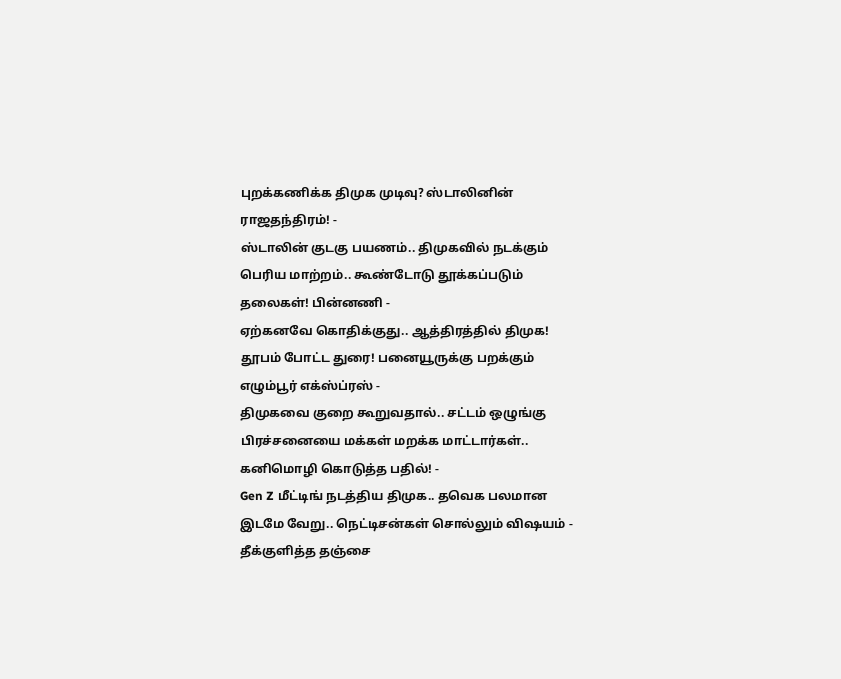புறக்கணிக்க திமுக முடிவு? ஸ்டாலினின் ராஜதந்திரம்! -
ஸ்டாலின் குடகு பயணம்.. திமுகவில் நடக்கும் பெரிய மாற்றம்.. கூண்டோடு தூக்கப்படும் தலைகள்! பின்னணி -
ஏற்கனவே கொதிக்குது.. ஆத்திரத்தில் திமுக! தூபம் போட்ட துரை! பனையூருக்கு பறக்கும் எழும்பூர் எக்ஸ்ப்ரஸ் -
திமுகவை குறை கூறுவதால்.. சட்டம் ஒழுங்கு பிரச்சனையை மக்கள் மறக்க மாட்டார்கள்.. கனிமொழி கொடுத்த பதில்! -
Gen Z மீட்டிங் நடத்திய திமுக.. தவெக பலமான இடமே வேறு.. நெட்டிசன்கள் சொல்லும் விஷயம் -
தீக்குளித்த தஞ்சை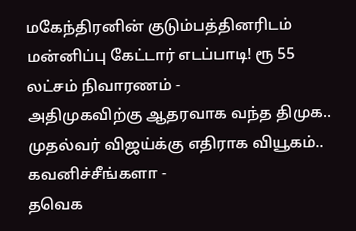மகேந்திரனின் குடும்பத்தினரிடம் மன்னிப்பு கேட்டார் எடப்பாடி! ரூ 55 லட்சம் நிவாரணம் -
அதிமுகவிற்கு ஆதரவாக வந்த திமுக.. முதல்வர் விஜய்க்கு எதிராக வியூகம்.. கவனிச்சீங்களா -
தவெக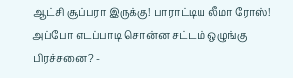ஆட்சி சூப்பரா இருக்கு! பாராட்டிய லீமா ரோஸ்! அப்போ எடப்பாடி சொன்ன சட்டம் ஒழுங்கு பிரச்சனை? -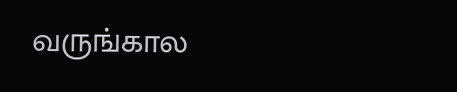வருங்கால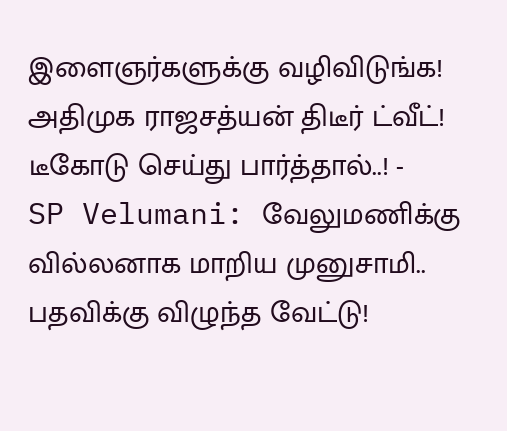இளைஞர்களுக்கு வழிவிடுங்க! அதிமுக ராஜசத்யன் திடீர் ட்வீட்! டீகோடு செய்து பார்த்தால்..! -
SP Velumani: வேலுமணிக்கு வில்லனாக மாறிய முனுசாமி.. பதவிக்கு விழுந்த வேட்டு!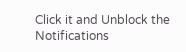Click it and Unblock the Notifications